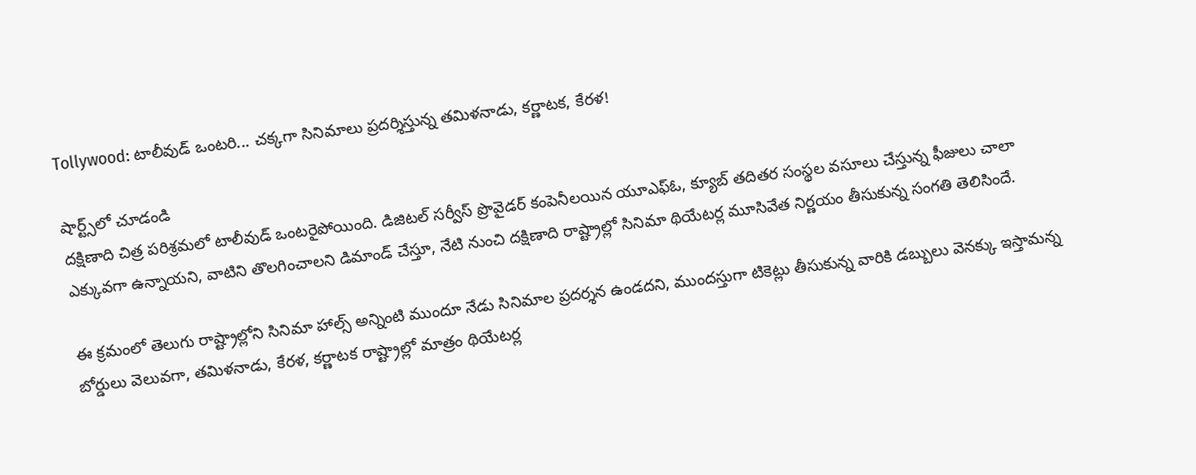Tollywood: టాలీవుడ్ ఒంటరి... చక్కగా సినిమాలు ప్రదర్శిస్తున్న తమిళనాడు, కర్ణాటక, కేరళ!

షార్ట్స్‌లో చూడండి
దక్షిణాది చిత్ర పరిశ్రమలో టాలీవుడ్ ఒంటరైపోయింది. డిజిటల్ సర్వీస్ ప్రొవైడర్ కంపెనీలయిన యూఎఫ్ఓ, క్యూబ్ తదితర సంస్థల వసూలు చేస్తున్న ఫీజులు చాలా ఎక్కువగా ఉన్నాయని, వాటిని తొలగించాలని డిమాండ్ చేస్తూ, నేటి నుంచి దక్షిణాది రాష్ట్రాల్లో సినిమా థియేటర్ల మూసివేత నిర్ణయం తీసుకున్న సంగతి తెలిసిందే.

ఈ క్రమంలో తెలుగు రాష్ట్రాల్లోని సినిమా హాల్స్ అన్నింటి ముందూ నేడు సినిమాల ప్రదర్శన ఉండదని, ముందస్తుగా టికెట్లు తీసుకున్న వారికి డబ్బులు వెనక్కు ఇస్తామన్న బోర్డులు వెలువగా, తమిళనాడు, కేరళ, కర్ణాటక రాష్ట్రాల్లో మాత్రం థియేటర్ల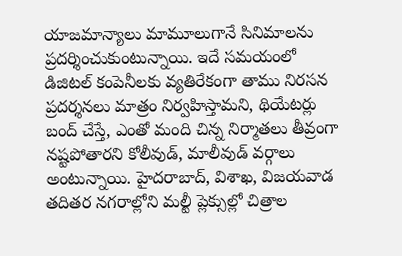యాజమాన్యాలు మామూలుగానే సినిమాలను ప్రదర్శించుకుంటున్నాయి. ఇదే సమయంలో డిజిటల్ కంపెనీలకు వ్యతిరేకంగా తాము నిరసన ప్రదర్శనలు మాత్రం నిర్వహిస్తామని, థియేటర్లు బంద్ చేస్తే, ఎంతో మంది చిన్న నిర్మాతలు తీవ్రంగా నష్టపోతారని కోలీవుడ్, మాలీవుడ్ వర్గాలు అంటున్నాయి. హైదరాబాద్, విశాఖ, విజయవాడ తదితర నగరాల్లోని మల్టీ ప్లెక్సుల్లో చిత్రాల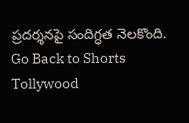ప్రదర్శనపై సందిగ్ధత నెలకొంది.
Go Back to Shorts
Tollywood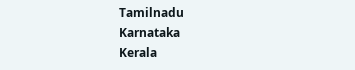Tamilnadu
Karnataka
Kerala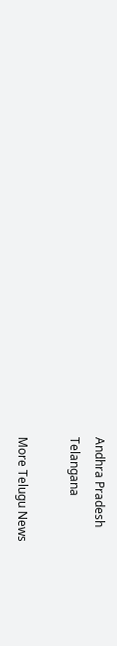Andhra Pradesh
Telangana

More Telugu News